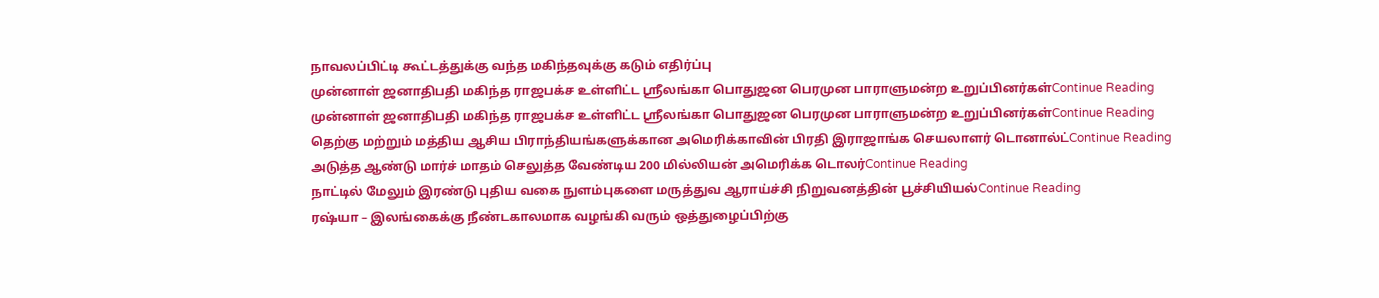நாவலப்பிட்டி கூட்டத்துக்கு வந்த மகிந்தவுக்கு கடும் எதிர்ப்பு
முன்னாள் ஜனாதிபதி மகிந்த ராஜபக்ச உள்ளிட்ட ஸ்ரீலங்கா பொதுஜன பெரமுன பாராளுமன்ற உறுப்பினர்கள்Continue Reading
முன்னாள் ஜனாதிபதி மகிந்த ராஜபக்ச உள்ளிட்ட ஸ்ரீலங்கா பொதுஜன பெரமுன பாராளுமன்ற உறுப்பினர்கள்Continue Reading
தெற்கு மற்றும் மத்திய ஆசிய பிராந்தியங்களுக்கான அமெரிக்காவின் பிரதி இராஜாங்க செயலாளர் டொனால்ட்Continue Reading
அடுத்த ஆண்டு மார்ச் மாதம் செலுத்த வேண்டிய 200 மில்லியன் அமெரிக்க டொலர்Continue Reading
நாட்டில் மேலும் இரண்டு புதிய வகை நுளம்புகளை மருத்துவ ஆராய்ச்சி நிறுவனத்தின் பூச்சியியல்Continue Reading
ரஷ்யா – இலங்கைக்கு நீண்டகாலமாக வழங்கி வரும் ஒத்துழைப்பிற்கு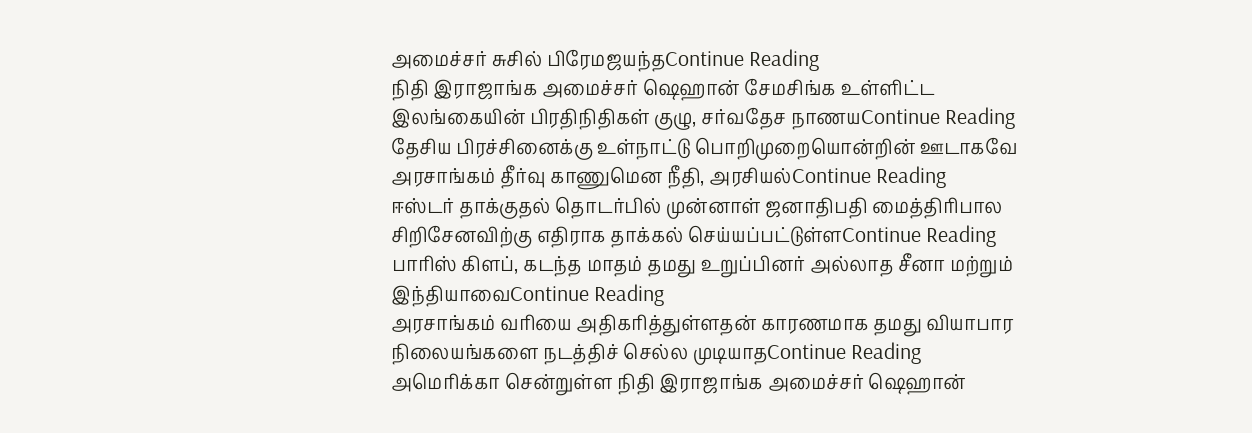அமைச்சர் சுசில் பிரேமஜயந்தContinue Reading
நிதி இராஜாங்க அமைச்சர் ஷெஹான் சேமசிங்க உள்ளிட்ட இலங்கையின் பிரதிநிதிகள் குழு, சர்வதேச நாணயContinue Reading
தேசிய பிரச்சினைக்கு உள்நாட்டு பொறிமுறையொன்றின் ஊடாகவே அரசாங்கம் தீர்வு காணுமென நீதி, அரசியல்Continue Reading
ஈஸ்டர் தாக்குதல் தொடர்பில் முன்னாள் ஜனாதிபதி மைத்திரிபால சிறிசேனவிற்கு எதிராக தாக்கல் செய்யப்பட்டுள்ளContinue Reading
பாரிஸ் கிளப், கடந்த மாதம் தமது உறுப்பினர் அல்லாத சீனா மற்றும் இந்தியாவைContinue Reading
அரசாங்கம் வரியை அதிகரித்துள்ளதன் காரணமாக தமது வியாபார நிலையங்களை நடத்திச் செல்ல முடியாதContinue Reading
அமெரிக்கா சென்றுள்ள நிதி இராஜாங்க அமைச்சர் ஷெஹான்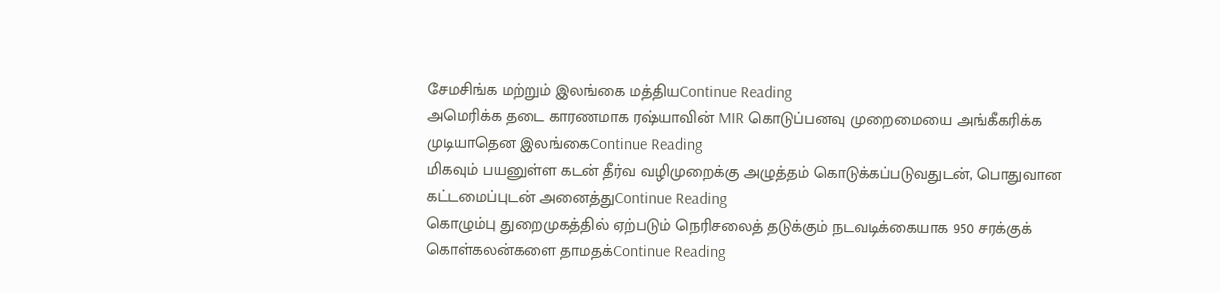சேமசிங்க மற்றும் இலங்கை மத்தியContinue Reading
அமெரிக்க தடை காரணமாக ரஷ்யாவின் MIR கொடுப்பனவு முறைமையை அங்கீகரிக்க முடியாதென இலங்கைContinue Reading
மிகவும் பயனுள்ள கடன் தீர்வ வழிமுறைக்கு அழுத்தம் கொடுக்கப்படுவதுடன், பொதுவான கட்டமைப்புடன் அனைத்துContinue Reading
கொழும்பு துறைமுகத்தில் ஏற்படும் நெரிசலைத் தடுக்கும் நடவடிக்கையாக 950 சரக்குக் கொள்கலன்களை தாமதக்Continue Reading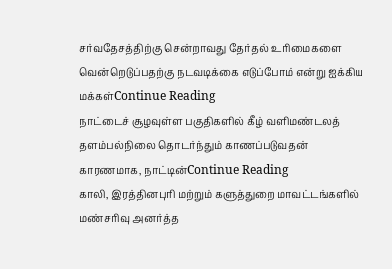சர்வதேசத்திற்கு சென்றாவது தேர்தல் உரிமைகளை வென்றெடுப்பதற்கு நடவடிக்கை எடுப்போம் என்று ஐக்கிய மக்கள்Continue Reading
நாட்டைச் சூழவுள்ள பகுதிகளில் கீழ் வளிமண்டலத் தளம்பல்நிலை தொடர்ந்தும் காணப்படுவதன் காரணமாக, நாட்டின்Continue Reading
காலி, இரத்தினபுரி மற்றும் களுத்துறை மாவட்டங்களில் மண்சரிவு அனர்த்த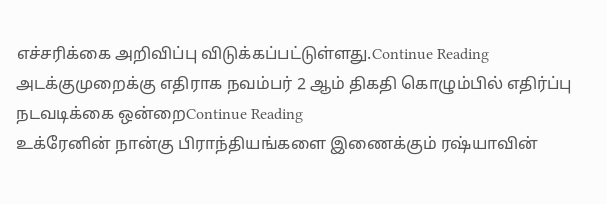எச்சரிக்கை அறிவிப்பு விடுக்கப்பட்டுள்ளது.Continue Reading
அடக்குமுறைக்கு எதிராக நவம்பர் 2 ஆம் திகதி கொழும்பில் எதிர்ப்பு நடவடிக்கை ஒன்றைContinue Reading
உக்ரேனின் நான்கு பிராந்தியங்களை இணைக்கும் ரஷ்யாவின்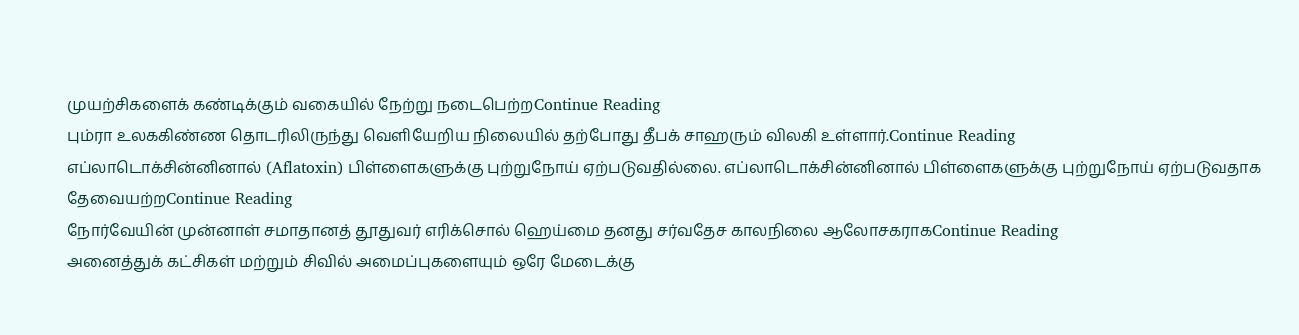முயற்சிகளைக் கண்டிக்கும் வகையில் நேற்று நடைபெற்றContinue Reading
பும்ரா உலககிண்ண தொடரிலிருந்து வெளியேறிய நிலையில் தற்போது தீபக் சாஹரும் விலகி உள்ளார்.Continue Reading
எப்லாடொக்சின்னினால் (Aflatoxin) பிள்ளைகளுக்கு புற்றுநோய் ஏற்படுவதில்லை. எப்லாடொக்சின்னினால் பிள்ளைகளுக்கு புற்றுநோய் ஏற்படுவதாக தேவையற்றContinue Reading
நோர்வேயின் முன்னாள் சமாதானத் தூதுவர் எரிக்சொல் ஹெய்மை தனது சர்வதேச காலநிலை ஆலோசகராகContinue Reading
அனைத்துக் கட்சிகள் மற்றும் சிவில் அமைப்புகளையும் ஒரே மேடைக்கு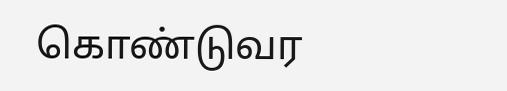கொண்டுவர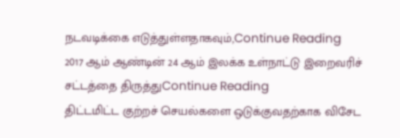நடவடிக்கை எடுத்துள்ளதாகவும்,Continue Reading
2017 ஆம் ஆண்டின் 24 ஆம் இலக்க உள்நாட்டு இறைவரிச் சட்டத்தை திருத்துContinue Reading
திட்டமிட்ட குற்றச் செயல்களை ஒடுக்குவதற்காக விசேட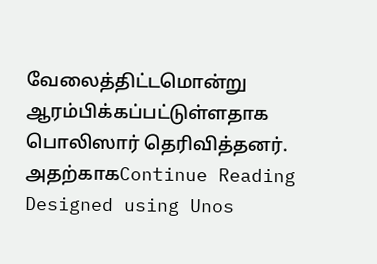வேலைத்திட்டமொன்று ஆரம்பிக்கப்பட்டுள்ளதாக பொலிஸார் தெரிவித்தனர். அதற்காகContinue Reading
Designed using Unos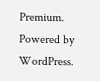Premium. Powered by WordPress.